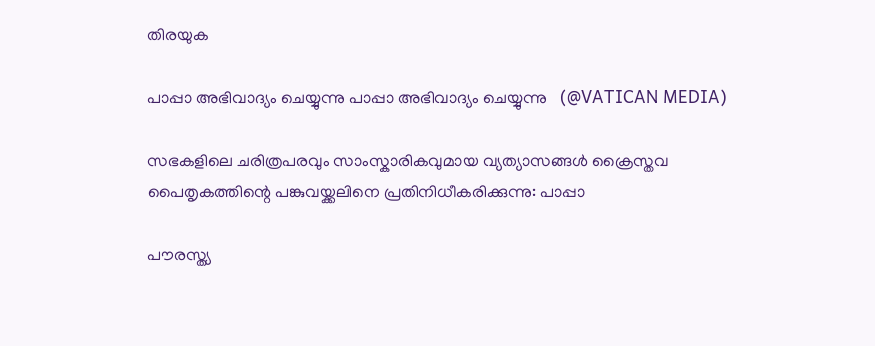തിരയുക

പാപ്പാ അഭിവാദ്യം ചെയ്യുന്നു പാപ്പാ അഭിവാദ്യം ചെയ്യുന്നു   (@VATICAN MEDIA)

സഭകളിലെ ചരിത്രപരവും സാംസ്കാരികവുമായ വ്യത്യാസങ്ങൾ ക്രൈസ്തവ പൈതൃകത്തിന്റെ പങ്കുവയ്ക്കലിനെ പ്രതിനിധീകരിക്കുന്നു: പാപ്പാ

പൗരസ്ത്യ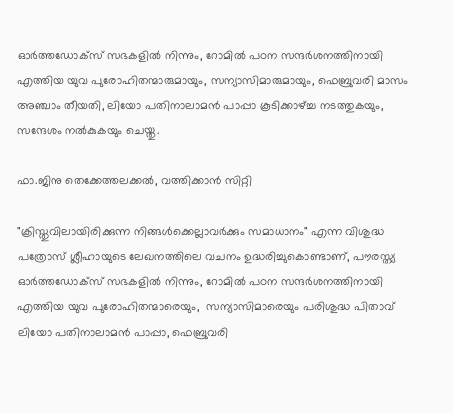ഓർത്തഡോക്സ് സഭകളിൽ നിന്നും, റോമിൽ പഠന സന്ദർശനത്തിനായി എത്തിയ യുവ പുരോഹിതന്മാരുമായും, സന്യാസിമാരുമായും, ഫെബ്രുവരി മാസം അഞ്ചാം തീയതി, ലിയോ പതിനാലാമൻ പാപ്പാ കൂടിക്കാഴ്ച്ച നടത്തുകയും, സന്ദേശം നൽകുകയും ചെയ്തു.

ഫാ.ജിനു തെക്കേത്തലക്കൽ, വത്തിക്കാൻ സിറ്റി

"ക്രിസ്തുവിലായിരിക്കുന്ന നിങ്ങള്‍ക്കെല്ലാവര്‍ക്കും സമാധാനം" എന്ന വിശുദ്ധ പത്രോസ് ശ്ലീഹായുടെ ലേഖനത്തിലെ വചനം ഉദ്ധരിച്ചുകൊണ്ടാണ്, പൗരസ്ത്യ ഓർത്തഡോക്സ് സഭകളിൽ നിന്നും, റോമിൽ പഠന സന്ദർശനത്തിനായി എത്തിയ യുവ പുരോഹിതന്മാരെയും,  സന്യാസിമാരെയും പരിശുദ്ധ പിതാവ് ലിയോ പതിനാലാമൻ പാപ്പാ, ഫെബ്രുവരി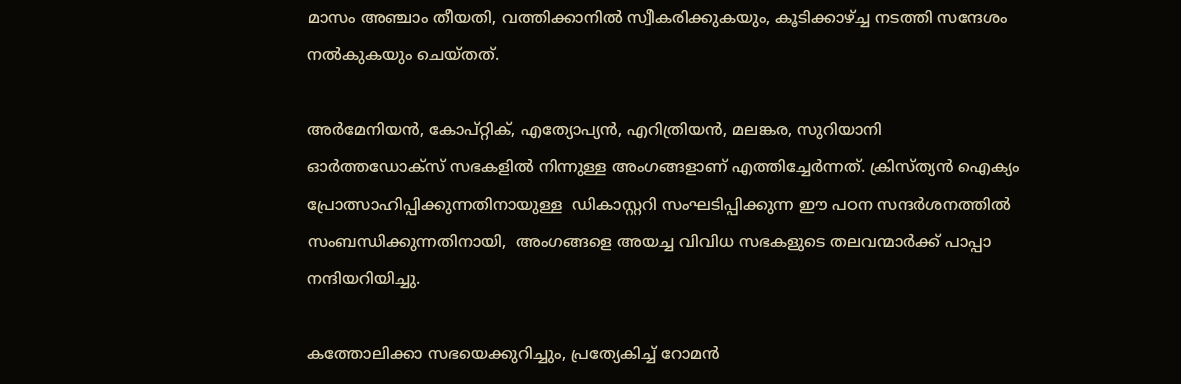മാസം അഞ്ചാം തീയതി, വത്തിക്കാനിൽ സ്വീകരിക്കുകയും, കൂടിക്കാഴ്ച്ച നടത്തി സന്ദേശം നൽകുകയും ചെയ്തത്.

അർമേനിയൻ, കോപ്റ്റിക്, എത്യോപ്യൻ, എറിത്രിയൻ, മലങ്കര, സുറിയാനി ഓർത്തഡോക്സ് സഭകളിൽ നിന്നുള്ള അംഗങ്ങളാണ് എത്തിച്ചേർന്നത്. ക്രിസ്ത്യൻ ഐക്യം പ്രോത്സാഹിപ്പിക്കുന്നതിനായുള്ള  ഡികാസ്റ്ററി സംഘടിപ്പിക്കുന്ന ഈ പഠന സന്ദർശനത്തിൽ സംബന്ധിക്കുന്നതിനായി,  അംഗങ്ങളെ അയച്ച വിവിധ സഭകളുടെ തലവന്മാർക്ക് പാപ്പാ നന്ദിയറിയിച്ചു.

കത്തോലിക്കാ സഭയെക്കുറിച്ചും, പ്രത്യേകിച്ച് റോമൻ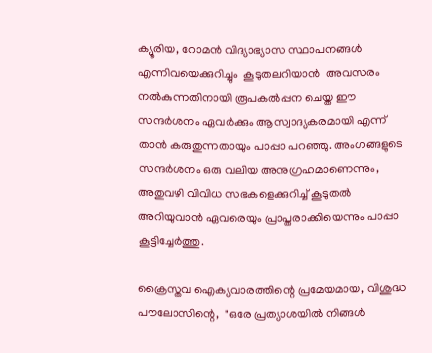ക്യൂരിയ, റോമൻ വിദ്യാഭ്യാസ സ്ഥാപനങ്ങൾ എന്നിവയെക്കുറിച്ചും  കൂടുതലറിയാൻ  അവസരം നൽകുന്നതിനായി രൂപകൽപ്പന ചെയ്ത ഈ സന്ദർശനം ഏവർക്കും ആസ്വാദ്യകരമായി എന്ന് താൻ കരുതുന്നതായും പാപ്പാ പറഞ്ഞു. അംഗങ്ങളുടെ സന്ദർശനം ഒരു വലിയ അനുഗ്രഹമാണെന്നും, അതുവഴി വിവിധ സഭകളെക്കുറിച്ച് കൂടുതൽ അറിയുവാൻ ഏവരെയും പ്രാപ്തരാക്കിയെന്നും പാപ്പാ കൂട്ടിച്ചേർത്തു.

ക്രൈസ്തവ ഐക്യവാരത്തിന്റെ പ്രമേയമായ, വിശുദ്ധ പൗലോസിന്റെ,  "ഒരേ പ്രത്യാശയില്‍ നിങ്ങള്‍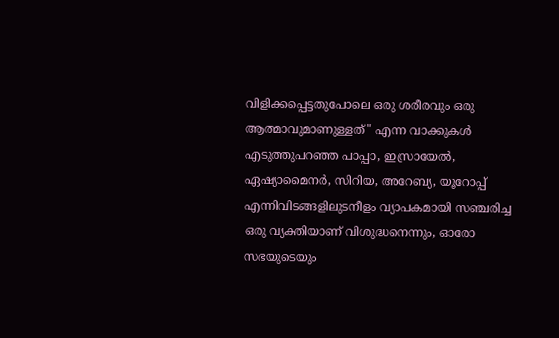വിളിക്കപ്പെട്ടതുപോലെ ഒരു ശരീരവും ഒരു ആത്മാവുമാണുള്ളത്" എന്ന വാക്കുകൾ എടുത്തുപറഞ്ഞ പാപ്പാ, ഇസ്രായേൽ, ഏഷ്യാമൈനർ, സിറിയ, അറേബ്യ, യൂറോപ്പ് എന്നിവിടങ്ങളിലുടനീളം വ്യാപകമായി സഞ്ചരിച്ച ഒരു വ്യക്തിയാണ് വിശുദ്ധനെന്നും, ഓരോ സഭയുടെയും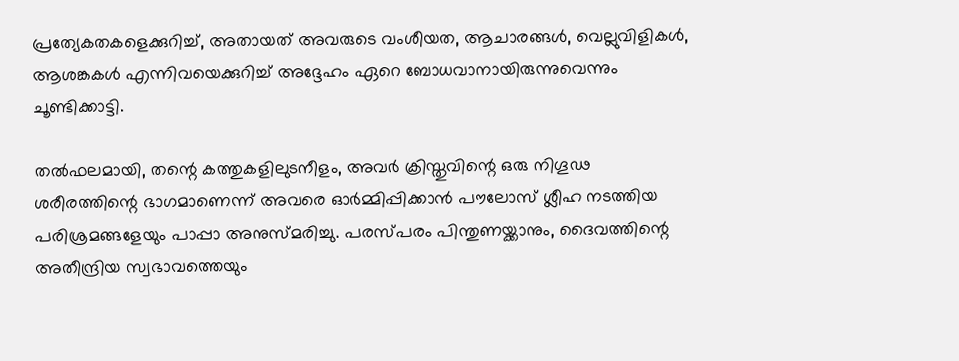പ്രത്യേകതകളെക്കുറിച്ച്, അതായത് അവരുടെ വംശീയത, ആചാരങ്ങൾ, വെല്ലുവിളികൾ, ആശങ്കകൾ എന്നിവയെക്കുറിച്ച് അദ്ദേഹം ഏറെ ബോധവാനായിരുന്നുവെന്നും ചൂണ്ടിക്കാട്ടി.

തൽഫലമായി, തന്റെ കത്തുകളിലുടനീളം, അവർ ക്രിസ്തുവിന്റെ ഒരു നിഗൂഢ ശരീരത്തിന്റെ ഭാഗമാണെന്ന് അവരെ ഓർമ്മിപ്പിക്കാൻ പൗലോസ് ശ്ലീഹ നടത്തിയ പരിശ്രമങ്ങളേയും പാപ്പാ അനുസ്മരിച്ചു. പരസ്പരം പിന്തുണയ്ക്കാനും, ദൈവത്തിന്റെ അതീന്ദ്രിയ സ്വഭാവത്തെയും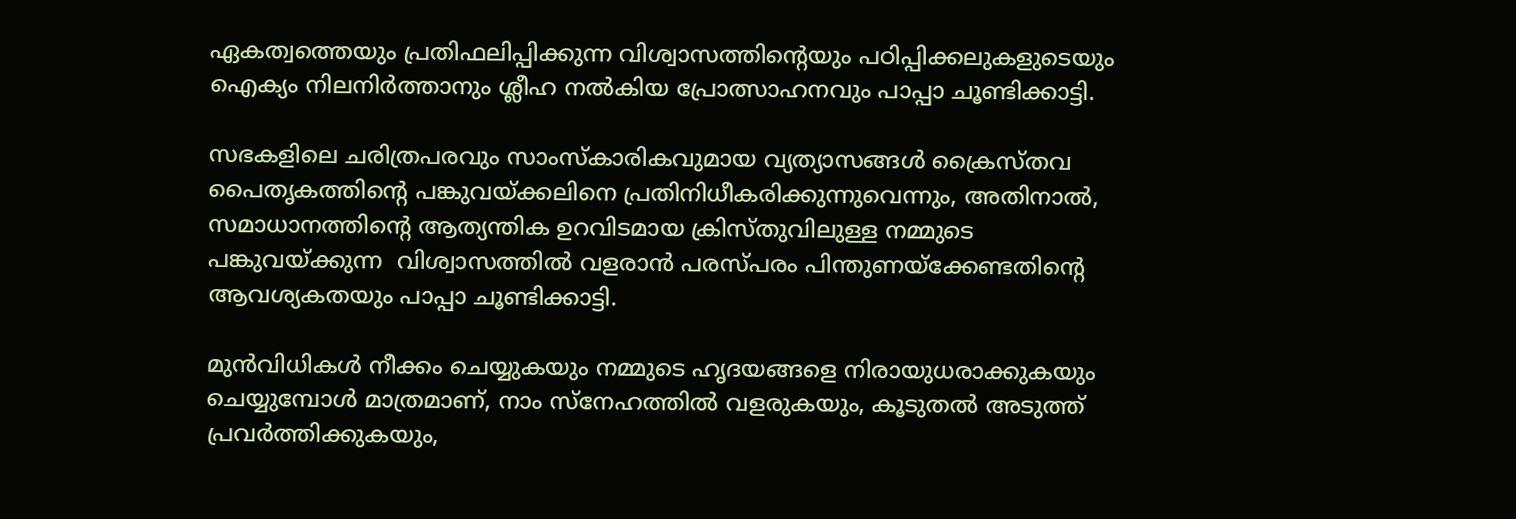ഏകത്വത്തെയും പ്രതിഫലിപ്പിക്കുന്ന വിശ്വാസത്തിന്റെയും പഠിപ്പിക്കലുകളുടെയും ഐക്യം നിലനിർത്താനും ശ്ലീഹ നൽകിയ പ്രോത്സാഹനവും പാപ്പാ ചൂണ്ടിക്കാട്ടി.

സഭകളിലെ ചരിത്രപരവും സാംസ്കാരികവുമായ വ്യത്യാസങ്ങൾ ക്രൈസ്തവ പൈതൃകത്തിന്റെ പങ്കുവയ്ക്കലിനെ പ്രതിനിധീകരിക്കുന്നുവെന്നും, അതിനാൽ,  സമാധാനത്തിന്റെ ആത്യന്തിക ഉറവിടമായ ക്രിസ്തുവിലുള്ള നമ്മുടെ പങ്കുവയ്ക്കുന്ന  വിശ്വാസത്തിൽ വളരാൻ പരസ്പരം പിന്തുണയ്ക്കേണ്ടതിന്റെ ആവശ്യകതയും പാപ്പാ ചൂണ്ടിക്കാട്ടി.

മുൻവിധികൾ നീക്കം ചെയ്യുകയും നമ്മുടെ ഹൃദയങ്ങളെ നിരായുധരാക്കുകയും ചെയ്യുമ്പോൾ മാത്രമാണ്, നാം സ്നേഹത്തിൽ വളരുകയും, കൂടുതൽ അടുത്ത് പ്രവർത്തിക്കുകയും,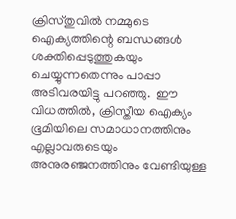ക്രിസ്തുവിൽ നമ്മുടെ ഐക്യത്തിന്റെ ബന്ധങ്ങൾ ശക്തിപ്പെടുത്തുകയും ചെയ്യുന്നതെന്നും പാപ്പാ അടിവരയിട്ടു പറഞ്ഞു.  ഈ വിധത്തിൽ, ക്രിസ്തീയ ഐക്യം ഭൂമിയിലെ സമാധാനത്തിനും എല്ലാവരുടെയും അനുരഞ്ജനത്തിനും വേണ്ടിയുള്ള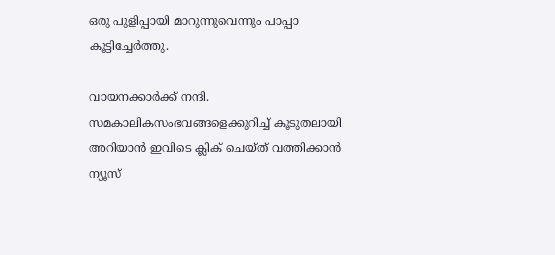ഒരു പുളിപ്പായി മാറുന്നുവെന്നും പാപ്പാ കൂട്ടിച്ചേർത്തു.

വായനക്കാർക്ക് നന്ദി. സമകാലികസംഭവങ്ങളെക്കുറിച്ച് കൂടുതലായി അറിയാൻ ഇവിടെ ക്ലിക് ചെയ്‌ത്‌ വത്തിക്കാൻ ന്യൂസ്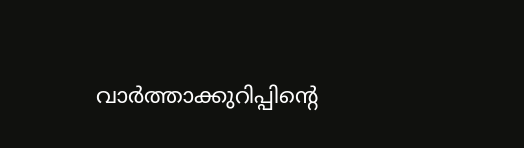വാർത്താക്കുറിപ്പിന്റെ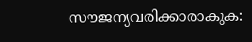സൗജന്യവരിക്കാരാകുക: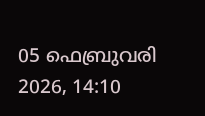05 ഫെബ്രുവരി 2026, 14:10